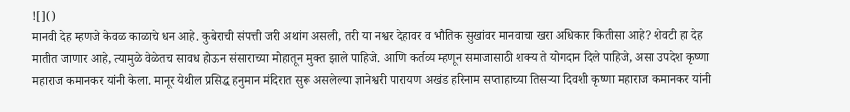![]()
मानवी देह म्हणजे केवळ काळाचे धन आहे. कुबेराची संपत्ती जरी अथांग असली, तरी या नश्वर देहावर व भौतिक सुखांवर मानवाचा खरा अधिकार कितीसा आहे? शेवटी हा देह मातीत जाणार आहे, त्यामुळे वेळेतच सावध होऊन संसाराच्या मोहातून मुक्त झाले पाहिजे. आणि कर्तव्य म्हणून समाजासाठी शक्य ते योगदान दिले पाहिजे, असा उपदेश कृष्णा महाराज कमानकर यांनी केला. मानूर येथील प्रसिद्ध हनुमान मंदिरात सुरू असलेल्या ज्ञानेश्वरी पारायण अखंड हरिनाम सप्ताहाच्या तिसऱ्या दिवशी कृष्णा महाराज कमानकर यांनी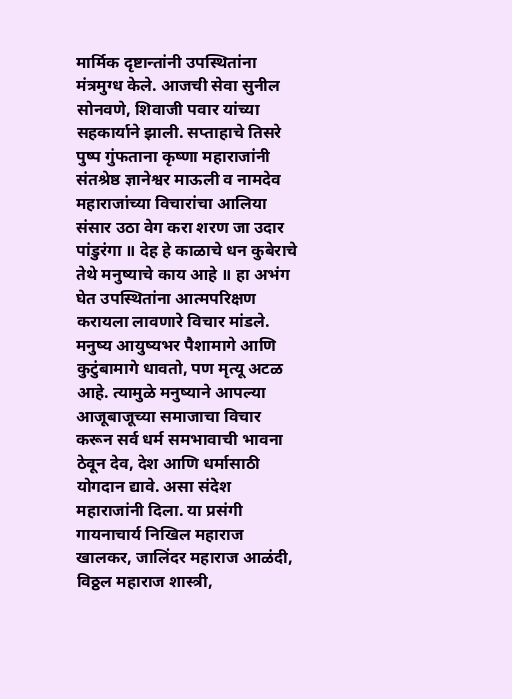मार्मिक दृष्टान्तांनी उपस्थितांना मंत्रमुग्ध केले. आजची सेवा सुनील सोनवणे, शिवाजी पवार यांच्या सहकार्याने झाली. सप्ताहाचे तिसरे पुष्प गुंफताना कृष्णा महाराजांनी संतश्रेष्ठ ज्ञानेश्वर माऊली व नामदेव महाराजांच्या विचारांचा आलिया संसार उठा वेग करा शरण जा उदार पांडुरंगा ॥ देह हे काळाचे धन कुबेराचे तेथे मनुष्याचे काय आहे ॥ हा अभंग घेत उपस्थितांना आत्मपरिक्षण करायला लावणारे विचार मांडले. मनुष्य आयुष्यभर पैशामागे आणि कुटुंबामागे धावतो, पण मृत्यू अटळ आहे. त्यामुळे मनुष्याने आपल्या आजूबाजूच्या समाजाचा विचार करून सर्व धर्म समभावाची भावना ठेवून देव, देश आणि धर्मासाठी योगदान द्यावे. असा संदेश महाराजांनी दिला. या प्रसंगी गायनाचार्य निखिल महाराज खालकर, जालिंदर महाराज आळंदी, विठ्ठल महाराज शास्त्री,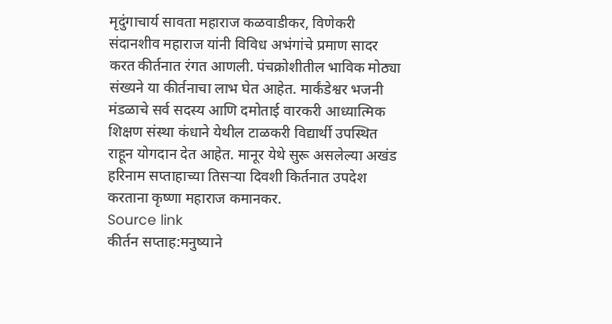मृदुंगाचार्य सावता महाराज कळवाडीकर, विणेकरी संदानशीव महाराज यांनी विविध अभंगांचे प्रमाण सादर करत कीर्तनात रंगत आणली. पंचक्रोशीतील भाविक मोठ्या संख्यने या कीर्तनाचा लाभ घेत आहेत. मार्कंडेश्वर भजनी मंडळाचे सर्व सदस्य आणि दमोताई वारकरी आध्यात्मिक शिक्षण संस्था कंधाने येथील टाळकरी विद्यार्थी उपस्थित राहून योगदान देत आहेत. मानूर येथे सुरू असलेल्या अखंड हरिनाम सप्ताहाच्या तिसऱ्या दिवशी किर्तनात उपदेश करताना कृष्णा महाराज कमानकर.
Source link
कीर्तन सप्ताह:मनुष्याने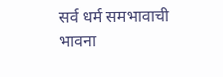सर्व धर्म समभावाची भावना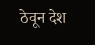ठेवून देश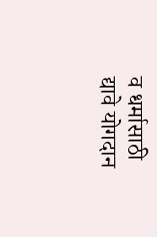व धर्मासाठी द्यावे योगदान